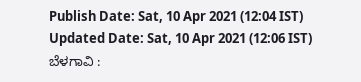Publish Date: Sat, 10 Apr 2021 (12:04 IST)
Updated Date: Sat, 10 Apr 2021 (12:06 IST)
ಬೆಳಗಾವಿ :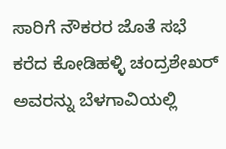ಸಾರಿಗೆ ನೌಕರರ ಜೊತೆ ಸಭೆ ಕರೆದ ಕೋಡಿಹಳ್ಳಿ ಚಂದ್ರಶೇಖರ್ ಅವರನ್ನು ಬೆಳಗಾವಿಯಲ್ಲಿ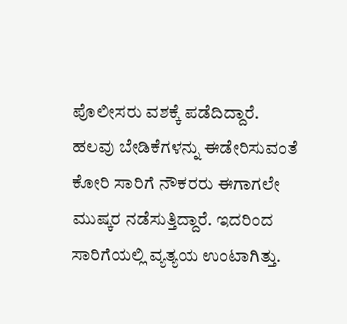ಪೊಲೀಸರು ವಶಕ್ಕೆ ಪಡೆದಿದ್ದಾರೆ.
ಹಲವು ಬೇಡಿಕೆಗಳನ್ನು ಈಡೇರಿಸುವಂತೆ ಕೋರಿ ಸಾರಿಗೆ ನೌಕರರು ಈಗಾಗಲೇ ಮುಷ್ಕರ ನಡೆಸುತ್ತಿದ್ದಾರೆ. ಇದರಿಂದ ಸಾರಿಗೆಯಲ್ಲಿ ವ್ಯತ್ಯಯ ಉಂಟಾಗಿತ್ತು.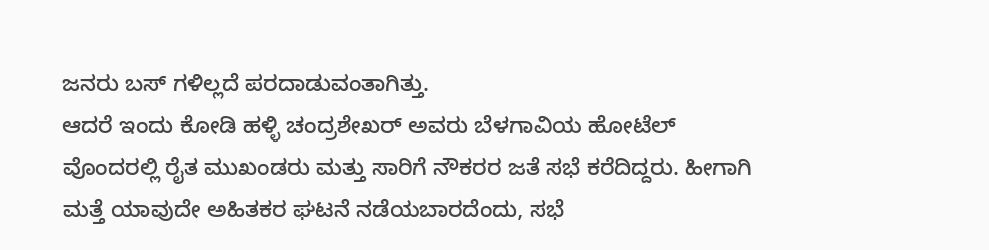ಜನರು ಬಸ್ ಗಳಿಲ್ಲದೆ ಪರದಾಡುವಂತಾಗಿತ್ತು.
ಆದರೆ ಇಂದು ಕೋಡಿ ಹಳ್ಳಿ ಚಂದ್ರಶೇಖರ್ ಅವರು ಬೆಳಗಾವಿಯ ಹೋಟೆಲ್ ವೊಂದರಲ್ಲಿ ರೈತ ಮುಖಂಡರು ಮತ್ತು ಸಾರಿಗೆ ನೌಕರರ ಜತೆ ಸಭೆ ಕರೆದಿದ್ದರು. ಹೀಗಾಗಿ ಮತ್ತೆ ಯಾವುದೇ ಅಹಿತಕರ ಘಟನೆ ನಡೆಯಬಾರದೆಂದು, ಸಭೆ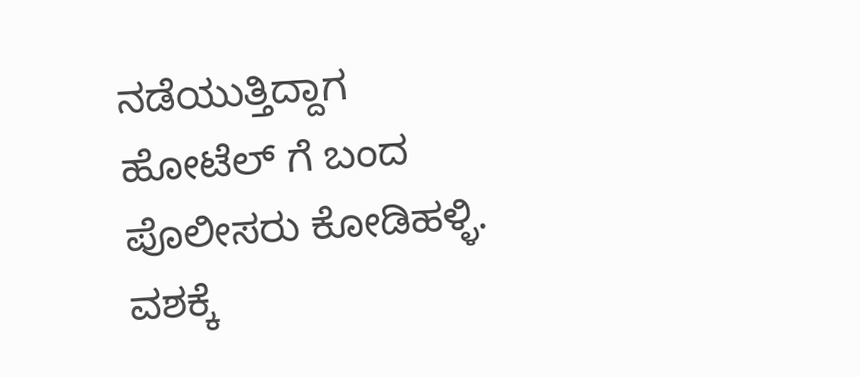ನಡೆಯುತ್ತಿದ್ದಾಗ ಹೋಟೆಲ್ ಗೆ ಬಂದ ಪೊಲೀಸರು ಕೋಡಿಹಳ್ಳಿ. ವಶಕ್ಕೆ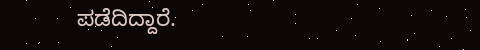ಪಡೆದಿದ್ದಾರೆ.